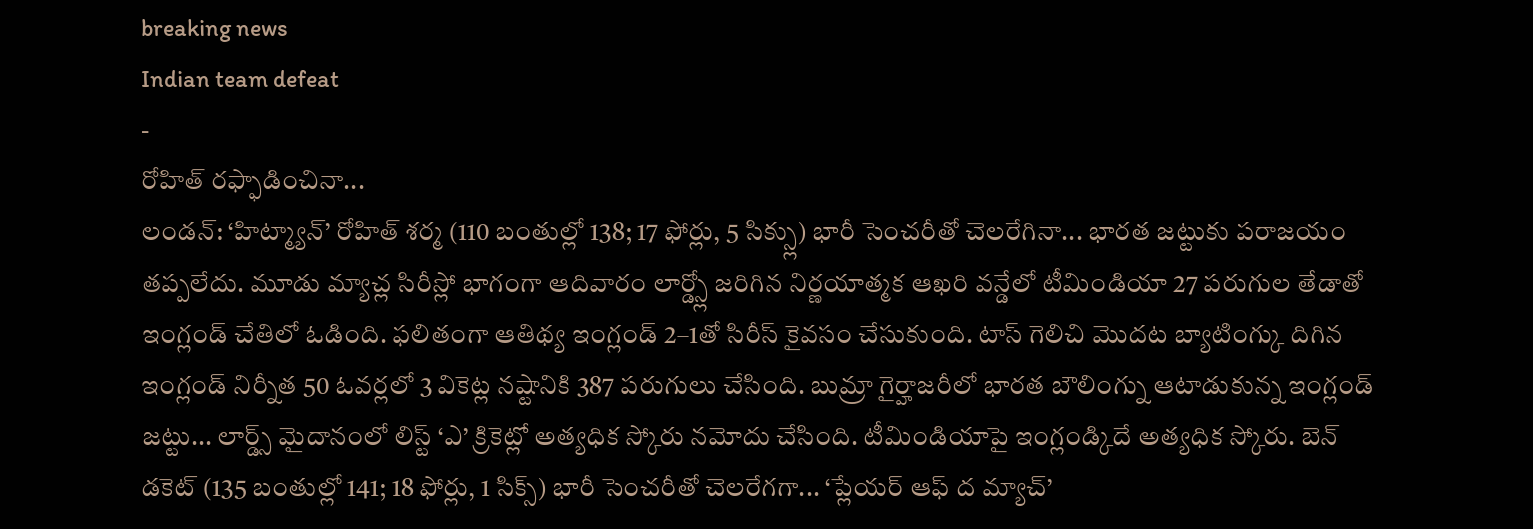breaking news
Indian team defeat
-
రోహిత్ రఫ్ఫాడించినా...
లండన్: ‘హిట్మ్యాన్’ రోహిత్ శర్మ (110 బంతుల్లో 138; 17 ఫోర్లు, 5 సిక్స్లు) భారీ సెంచరీతో చెలరేగినా... భారత జట్టుకు పరాజయం తప్పలేదు. మూడు మ్యాచ్ల సిరీస్లో భాగంగా ఆదివారం లార్డ్స్లో జరిగిన నిర్ణయాత్మక ఆఖరి వన్డేలో టీమిండియా 27 పరుగుల తేడాతో ఇంగ్లండ్ చేతిలో ఓడింది. ఫలితంగా ఆతిథ్య ఇంగ్లండ్ 2–1తో సిరీస్ కైవసం చేసుకుంది. టాస్ గెలిచి మొదట బ్యాటింగ్కు దిగిన ఇంగ్లండ్ నిర్నీత 50 ఓవర్లలో 3 వికెట్ల నష్టానికి 387 పరుగులు చేసింది. బుమ్రా గైర్హాజరీలో భారత బౌలింగ్ను ఆటాడుకున్న ఇంగ్లండ్ జట్టు... లార్డ్స్ మైదానంలో లిస్ట్ ‘ఎ’ క్రికెట్లో అత్యధిక స్కోరు నమోదు చేసింది. టీమిండియాపై ఇంగ్లండ్కిదే అత్యధిక స్కోరు. బెన్ డకెట్ (135 బంతుల్లో 141; 18 ఫోర్లు, 1 సిక్స్) భారీ సెంచరీతో చెలరేగగా... ‘ప్లేయర్ ఆఫ్ ద మ్యాచ్’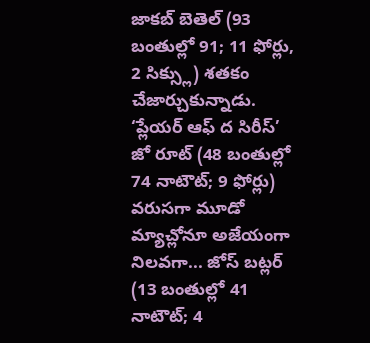జాకబ్ బెతెల్ (93 బంతుల్లో 91; 11 ఫోర్లు, 2 సిక్స్లు) శతకం చేజార్చుకున్నాడు. ‘ప్లేయర్ ఆఫ్ ద సిరీస్’ జో రూట్ (48 బంతుల్లో 74 నాటౌట్; 9 ఫోర్లు) వరుసగా మూడో మ్యాచ్లోనూ అజేయంగా నిలవగా... జోస్ బట్లర్ (13 బంతుల్లో 41 నాటౌట్; 4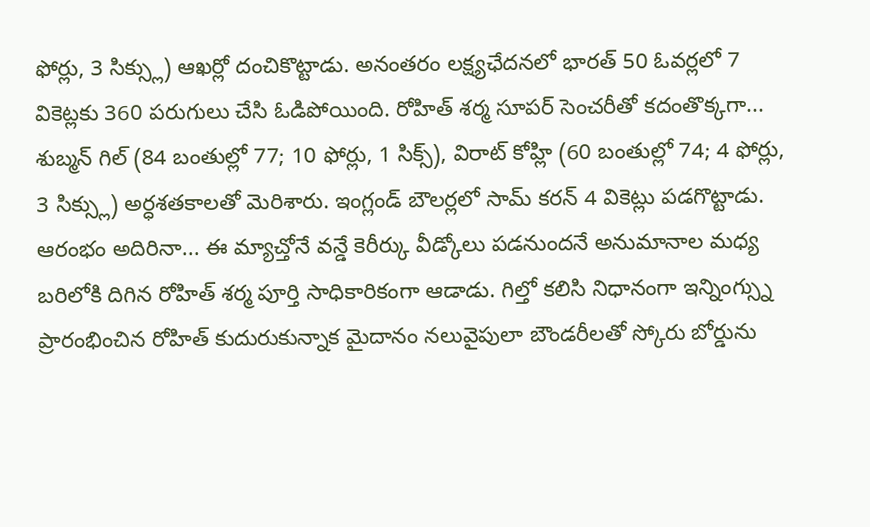ఫోర్లు, 3 సిక్స్లు) ఆఖర్లో దంచికొట్టాడు. అనంతరం లక్ష్యఛేదనలో భారత్ 50 ఓవర్లలో 7 వికెట్లకు 360 పరుగులు చేసి ఓడిపోయింది. రోహిత్ శర్మ సూపర్ సెంచరీతో కదంతొక్కగా... శుబ్మన్ గిల్ (84 బంతుల్లో 77; 10 ఫోర్లు, 1 సిక్స్), విరాట్ కోహ్లి (60 బంతుల్లో 74; 4 ఫోర్లు, 3 సిక్స్లు) అర్ధశతకాలతో మెరిశారు. ఇంగ్లండ్ బౌలర్లలో సామ్ కరన్ 4 వికెట్లు పడగొట్టాడు. ఆరంభం అదిరినా... ఈ మ్యాచ్తోనే వన్డే కెరీర్కు వీడ్కోలు పడనుందనే అనుమానాల మధ్య బరిలోకి దిగిన రోహిత్ శర్మ పూర్తి సాధికారికంగా ఆడాడు. గిల్తో కలిసి నిధానంగా ఇన్నింగ్స్ను ప్రారంభించిన రోహిత్ కుదురుకున్నాక మైదానం నలువైపులా బౌండరీలతో స్కోరు బోర్డును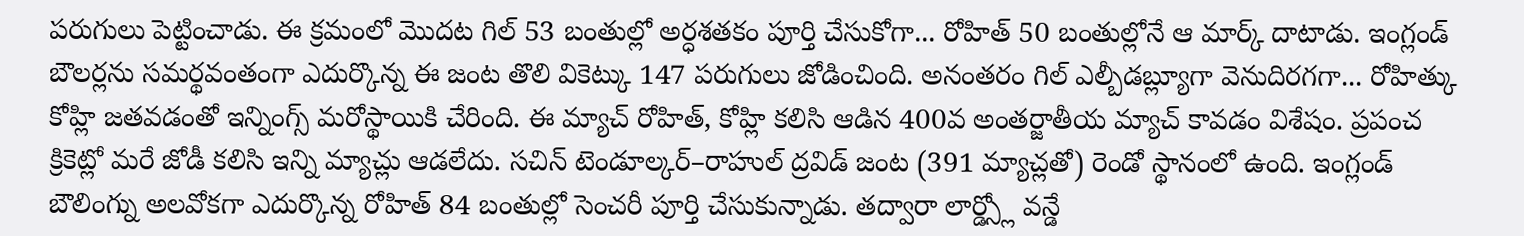పరుగులు పెట్టించాడు. ఈ క్రమంలో మొదట గిల్ 53 బంతుల్లో అర్ధశతకం పూర్తి చేసుకోగా... రోహిత్ 50 బంతుల్లోనే ఆ మార్క్ దాటాడు. ఇంగ్లండ్ బౌలర్లను సమర్థవంతంగా ఎదుర్కొన్న ఈ జంట తొలి వికెట్కు 147 పరుగులు జోడించింది. అనంతరం గిల్ ఎల్బీడబ్ల్యూగా వెనుదిరగగా... రోహిత్కు కోహ్లి జతవడంతో ఇన్నింగ్స్ మరోస్థాయికి చేరింది. ఈ మ్యాచ్ రోహిత్, కోహ్లి కలిసి ఆడిన 400వ అంతర్జాతీయ మ్యాచ్ కావడం విశేషం. ప్రపంచ క్రికెట్లో మరే జోడీ కలిసి ఇన్ని మ్యాచ్లు ఆడలేదు. సచిన్ టెండూల్కర్–రాహుల్ ద్రవిడ్ జంట (391 మ్యాచ్లతో) రెండో స్థానంలో ఉంది. ఇంగ్లండ్ బౌలింగ్ను అలవోకగా ఎదుర్కొన్న రోహిత్ 84 బంతుల్లో సెంచరీ పూర్తి చేసుకున్నాడు. తద్వారా లార్డ్స్లో వన్డే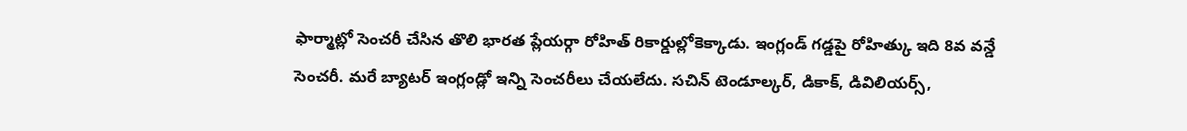ఫార్మాట్లో సెంచరీ చేసిన తొలి భారత ప్లేయర్గా రోహిత్ రికార్డుల్లోకెక్కాడు. ఇంగ్లండ్ గడ్డపై రోహిత్కు ఇది 8వ వన్డే సెంచరీ. మరే బ్యాటర్ ఇంగ్లండ్లో ఇన్ని సెంచరీలు చేయలేదు. సచిన్ టెండూల్కర్, డికాక్, డివిలియర్స్,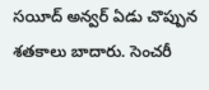సయీద్ అన్వర్ ఏడు చొప్పున శతకాలు బాదారు. సెంచరీ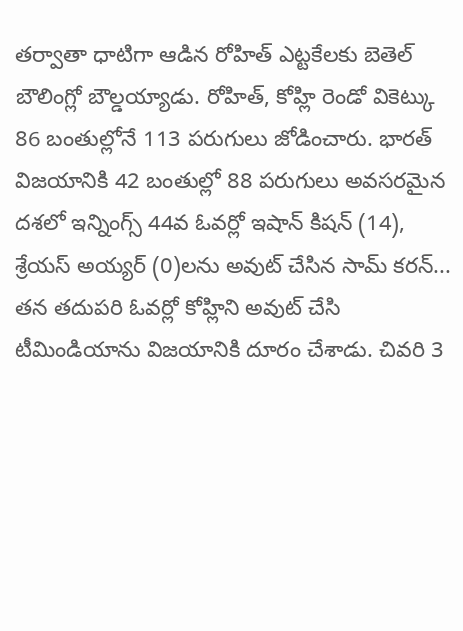తర్వాతా ధాటిగా ఆడిన రోహిత్ ఎట్టకేలకు బెతెల్ బౌలింగ్లో బౌల్డయ్యాడు. రోహిత్, కోహ్లి రెండో వికెట్కు 86 బంతుల్లోనే 113 పరుగులు జోడించారు. భారత్ విజయానికి 42 బంతుల్లో 88 పరుగులు అవసరమైన దశలో ఇన్నింగ్స్ 44వ ఓవర్లో ఇషాన్ కిషన్ (14), శ్రేయస్ అయ్యర్ (0)లను అవుట్ చేసిన సామ్ కరన్... తన తదుపరి ఓవర్లో కోహ్లిని అవుట్ చేసి టీమిండియాను విజయానికి దూరం చేశాడు. చివరి 3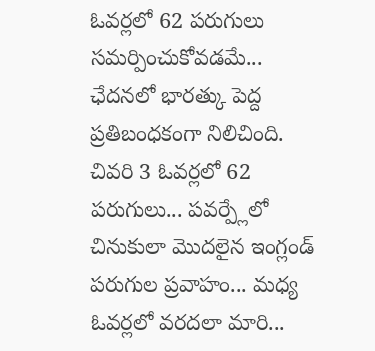ఓవర్లలో 62 పరుగులు సమర్పించుకోవడమే... ఛేదనలో భారత్కు పెద్ద ప్రతిబంధకంగా నిలిచింది. చివరి 3 ఓవర్లలో 62 పరుగులు... పవర్ప్లేలో చినుకులా మొదలైన ఇంగ్లండ్ పరుగుల ప్రవాహం... మధ్య ఓవర్లలో వరదలా మారి...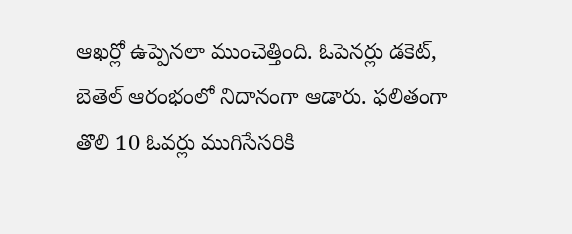ఆఖర్లో ఉప్పెనలా ముంచెత్తింది. ఓపెనర్లు డకెట్, బెతెల్ ఆరంభంలో నిదానంగా ఆడారు. ఫలితంగా తొలి 10 ఓవర్లు ముగిసేసరికి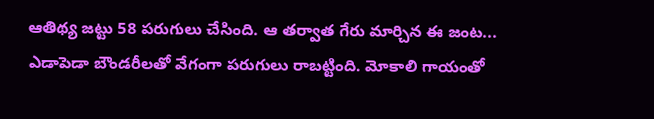ఆతిథ్య జట్టు 58 పరుగులు చేసింది. ఆ తర్వాత గేరు మార్చిన ఈ జంట... ఎడాపెడా బౌండరీలతో వేగంగా పరుగులు రాబట్టింది. మోకాలి గాయంతో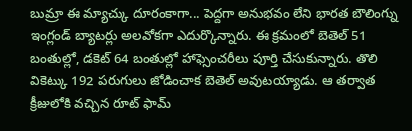బుమ్రా ఈ మ్యాచ్కు దూరంకాగా... పెద్దగా అనుభవం లేని భారత బౌలింగ్ను ఇంగ్లండ్ బ్యాటర్లు అలవోకగా ఎదుర్కొన్నారు. ఈ క్రమంలో బెతెల్ 51 బంతుల్లో, డకెట్ 64 బంతుల్లో హాఫ్సెంచరీలు పూర్తి చేసుకున్నారు. తొలి వికెట్కు 192 పరుగులు జోడించాక బెతెల్ అవుటయ్యాడు. ఆ తర్వాత క్రీజులోకి వచ్చిన రూట్ ఫామ్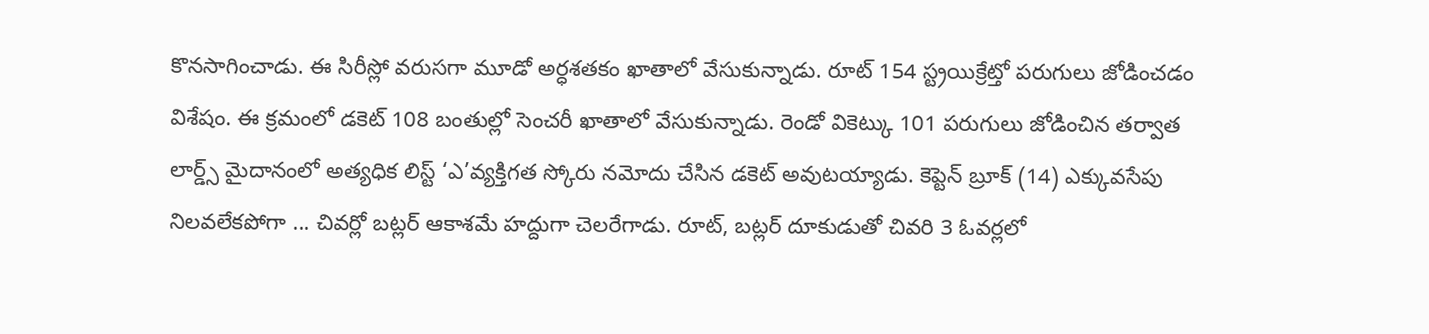కొనసాగించాడు. ఈ సిరీస్లో వరుసగా మూడో అర్ధశతకం ఖాతాలో వేసుకున్నాడు. రూట్ 154 స్ట్రయిక్రేట్తో పరుగులు జోడించడం విశేషం. ఈ క్రమంలో డకెట్ 108 బంతుల్లో సెంచరీ ఖాతాలో వేసుకున్నాడు. రెండో వికెట్కు 101 పరుగులు జోడించిన తర్వాత లార్డ్స్ మైదానంలో అత్యధిక లిస్ట్ ‘ఎ’వ్యక్తిగత స్కోరు నమోదు చేసిన డకెట్ అవుటయ్యాడు. కెప్టెన్ బ్రూక్ (14) ఎక్కువసేపు నిలవలేకపోగా ... చివర్లో బట్లర్ ఆకాశమే హద్దుగా చెలరేగాడు. రూట్, బట్లర్ దూకుడుతో చివరి 3 ఓవర్లలో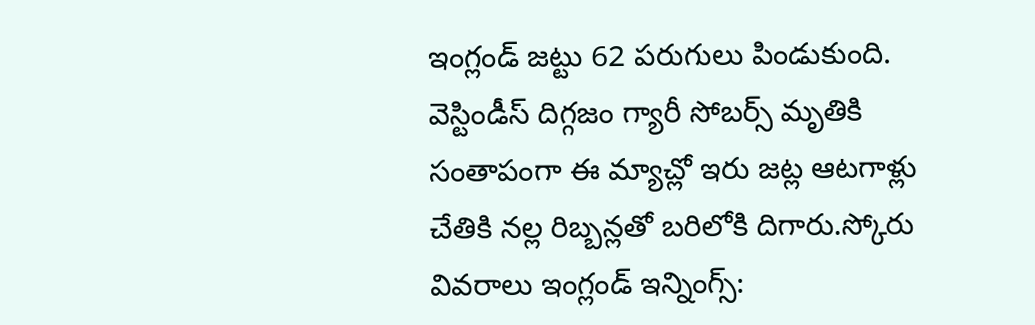ఇంగ్లండ్ జట్టు 62 పరుగులు పిండుకుంది. వెస్టిండీస్ దిగ్గజం గ్యారీ సోబర్స్ మృతికి సంతాపంగా ఈ మ్యాచ్లో ఇరు జట్ల ఆటగాళ్లు చేతికి నల్ల రిబ్బన్లతో బరిలోకి దిగారు.స్కోరు వివరాలు ఇంగ్లండ్ ఇన్నింగ్స్: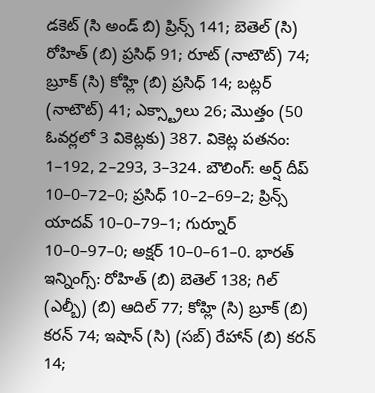డకెట్ (సి అండ్ బి) ప్రిన్స్ 141; బెతెల్ (సి) రోహిత్ (బి) ప్రసిధ్ 91; రూట్ (నాటౌట్) 74; బ్రూక్ (సి) కోహ్లి (బి) ప్రసిధ్ 14; బట్లర్ (నాటౌట్) 41; ఎక్స్ట్రాలు 26; మొత్తం (50 ఓవర్లలో 3 వికెట్లకు) 387. వికెట్ల పతనం: 1–192, 2–293, 3–324. బౌలింగ్: అర్ష్ దీప్ 10–0–72–0; ప్రసిధ్ 10–2–69–2; ప్రిన్స్ యాదవ్ 10–0–79–1; గుర్నూర్ 10–0–97–0; అక్షర్ 10–0–61–0. భారత్ ఇన్నింగ్స్: రోహిత్ (బి) బెతెల్ 138; గిల్ (ఎల్బీ) (బి) ఆదిల్ 77; కోహ్లి (సి) బ్రూక్ (బి) కరన్ 74; ఇషాన్ (సి) (సబ్) రేహాన్ (బి) కరన్ 14;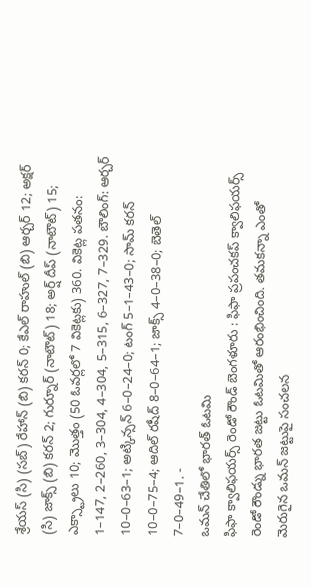శ్రేయస్ (సి) (సబ్) రేహాన్ (బి) కరన్ 0; కేఎల్ రాహుల్ (బి) ఆర్చర్ 12; అక్షర్ (సి) జాక్స్ (బి) కరన్ 2; గుర్నూర్ (నాటౌట్) 18; అర్ష్ దీప్ (నాటౌట్) 15; ఎక్స్ట్రాలు 10; మొత్తం (50 ఓవర్లలో 7 వికెట్లకు) 360. వికెట్ల పతనం: 1–147, 2–260, 3–304, 4–304, 5–315, 6–327, 7–329. బౌలింగ్: ఆర్చర్ 10–0–63–1; అట్కిన్సన్ 6–0–24–0; టంగ్ 5–1–43–0; సామ్ కరన్ 10–0–75–4; ఆదిల్ రషీద్ 8–0–64–1; జాక్స్ 4–0–38–0; బెతెల్ 7–0–49–1. -
ఒమన్ చేతిలో భారత్ ఓటమి
ఫిఫా క్వాలిఫయర్స్ రెండో రౌండ్ బెంగళూరు : ఫిఫా ప్రపంచకప్ క్వాలిఫయర్స్ రెండో రౌండ్ను భారత జట్టు ఓటమితో ఆరంభించింది. తమకన్నా ఎంతో మెరుగైన ఒమన్ జట్టుపై సంచలన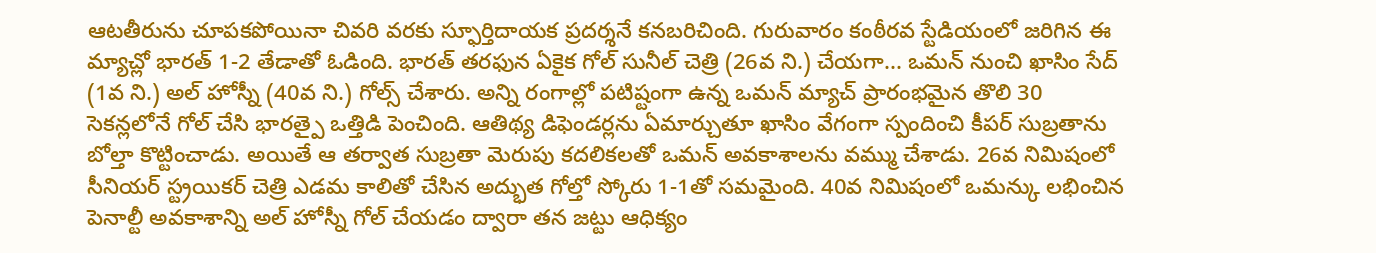ఆటతీరును చూపకపోయినా చివరి వరకు స్ఫూర్తిదాయక ప్రదర్శనే కనబరిచింది. గురువారం కంఠీరవ స్టేడియంలో జరిగిన ఈ మ్యాచ్లో భారత్ 1-2 తేడాతో ఓడింది. భారత్ తరఫున ఏకైక గోల్ సునీల్ చెత్రి (26వ ని.) చేయగా... ఒమన్ నుంచి ఖాసిం సేద్ (1వ ని.) అల్ హోస్నీ (40వ ని.) గోల్స్ చేశారు. అన్ని రంగాల్లో పటిష్టంగా ఉన్న ఒమన్ మ్యాచ్ ప్రారంభమైన తొలి 30 సెకన్లలోనే గోల్ చేసి భారత్పై ఒత్తిడి పెంచింది. ఆతిథ్య డిఫెండర్లను ఏమార్చుతూ ఖాసిం వేగంగా స్పందించి కీపర్ సుబ్రతాను బోల్తా కొట్టించాడు. అయితే ఆ తర్వాత సుబ్రతా మెరుపు కదలికలతో ఒమన్ అవకాశాలను వమ్ము చేశాడు. 26వ నిమిషంలో సీనియర్ స్ట్రయికర్ చెత్రి ఎడమ కాలితో చేసిన అద్భుత గోల్తో స్కోరు 1-1తో సమమైంది. 40వ నిమిషంలో ఒమన్కు లభించిన పెనాల్టీ అవకాశాన్ని అల్ హోస్నీ గోల్ చేయడం ద్వారా తన జట్టు ఆధిక్యం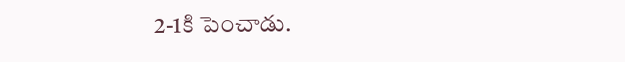2-1కి పెంచాడు.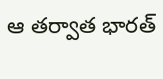ఆ తర్వాత భారత్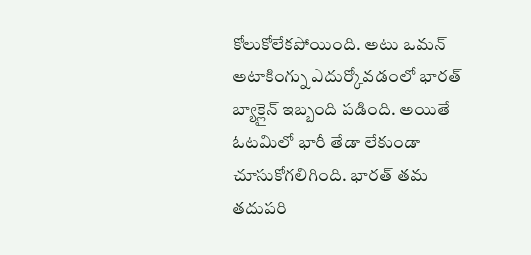కోలుకోలేకపోయింది. అటు ఒమన్ అటాకింగ్ను ఎదుర్కోవడంలో భారత్ బ్యాక్లైన్ ఇబ్బంది పడింది. అయితే ఓటమిలో భారీ తేడా లేకుండా చూసుకోగలిగింది. భారత్ తమ తదుపరి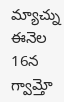మ్యాచ్ను ఈనెల 16న గ్వామ్తో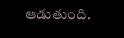ఆడుతుంది.